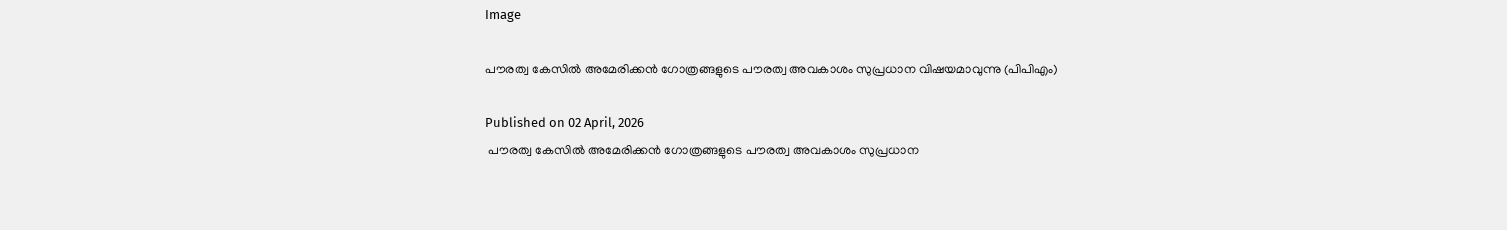Image

പൗരത്വ കേസിൽ അമേരിക്കൻ ഗോത്രങ്ങളുടെ പൗരത്വ അവകാശം സുപ്രധാന വിഷയമാവുന്നു (പിപിഎം)

Published on 02 April, 2026
 പൗരത്വ കേസിൽ അമേരിക്കൻ ഗോത്രങ്ങളുടെ പൗരത്വ അവകാശം സുപ്രധാന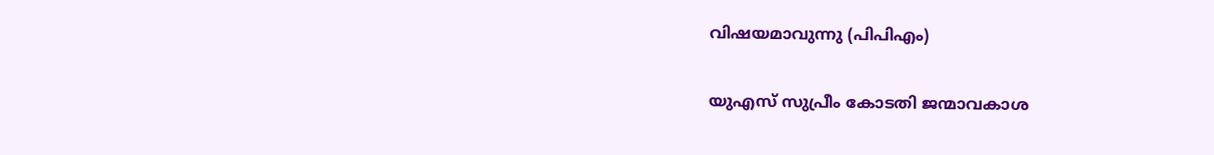വിഷയമാവുന്നു (പിപിഎം)

യുഎസ് സുപ്രീം കോടതി ജന്മാവകാശ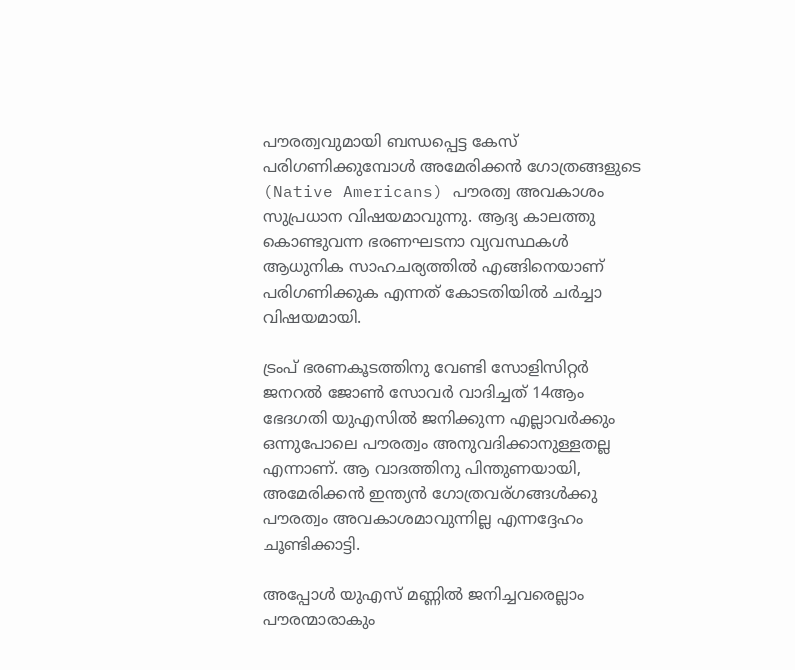പൗരത്വവുമായി ബന്ധപ്പെട്ട കേസ് പരിഗണിക്കുമ്പോൾ അമേരിക്കൻ ഗോത്രങ്ങളുടെ (Native Americans) പൗരത്വ അവകാശം സുപ്രധാന വിഷയമാവുന്നു. ആദ്യ കാലത്തു കൊണ്ടുവന്ന ഭരണഘടനാ വ്യവസ്ഥകൾ ആധുനിക സാഹചര്യത്തിൽ എങ്ങിനെയാണ് പരിഗണിക്കുക എന്നത് കോടതിയിൽ ചർച്ചാ വിഷയമായി.

ട്രംപ് ഭരണകൂടത്തിനു വേണ്ടി സോളിസിറ്റർ ജനറൽ ജോൺ സോവർ വാദിച്ചത് 14ആം ഭേദഗതി യുഎസിൽ ജനിക്കുന്ന എല്ലാവർക്കും ഒന്നുപോലെ പൗരത്വം അനുവദിക്കാനുള്ളതല്ല എന്നാണ്. ആ വാദത്തിനു പിന്തുണയായി, അമേരിക്കൻ ഇന്ത്യൻ ഗോത്രവര്ഗങ്ങൾക്കു പൗരത്വം അവകാശമാവുന്നില്ല എന്നദ്ദേഹം ചൂണ്ടിക്കാട്ടി.

അപ്പോൾ യുഎസ് മണ്ണിൽ ജനിച്ചവരെല്ലാം പൗരന്മാരാകും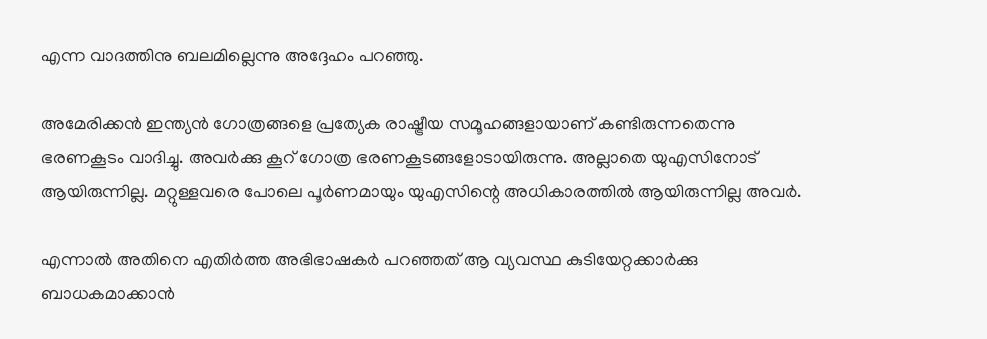എന്ന വാദത്തിനു ബലമില്ലെന്നു അദ്ദേഹം പറഞ്ഞു.

അമേരിക്കൻ ഇന്ത്യൻ ഗോത്രങ്ങളെ പ്രത്യേക രാഷ്ട്രീയ സമൂഹങ്ങളായാണ് കണ്ടിരുന്നതെന്നു ഭരണകൂടം വാദിച്ചു. അവർക്കു കൂറ് ഗോത്ര ഭരണകൂടങ്ങളോടായിരുന്നു. അല്ലാതെ യുഎസിനോട് ആയിരുന്നില്ല. മറ്റുള്ളവരെ പോലെ പൂർണമായും യുഎസിന്റെ അധികാരത്തിൽ ആയിരുന്നില്ല അവർ.

എന്നാൽ അതിനെ എതിർത്ത അഭിഭാഷകർ പറഞ്ഞത് ആ വ്യവസ്ഥ കുടിയേറ്റക്കാർക്കു ബാധകമാക്കാൻ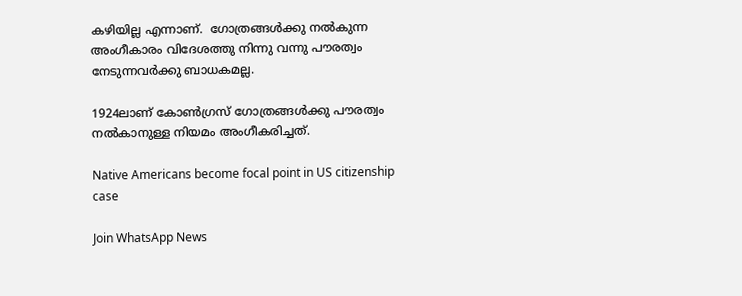കഴിയില്ല എന്നാണ്.  ഗോത്രങ്ങൾക്കു നൽകുന്ന അംഗീകാരം വിദേശത്തു നിന്നു വന്നു പൗരത്വം നേടുന്നവർക്കു ബാധകമല്ല.

1924ലാണ് കോൺഗ്രസ് ഗോത്രങ്ങൾക്കു പൗരത്വം നൽകാനുള്ള നിയമം അംഗീകരിച്ചത്.

Native Americans become focal point in US citizenship case

Join WhatsApp News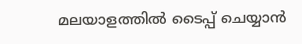മലയാളത്തില്‍ ടൈപ്പ് ചെയ്യാന്‍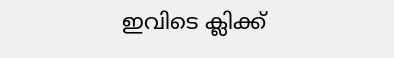ഇവിടെ ക്ലിക്ക്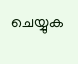ചെയ്യുക